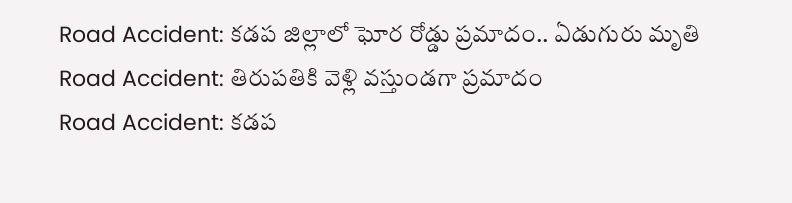Road Accident: కడప జిల్లాలో ఘోర రోడ్డు ప్రమాదం.. ఏడుగురు మృతి
Road Accident: తిరుపతికి వెళ్లి వస్తుండగా ప్రమాదం
Road Accident: కడప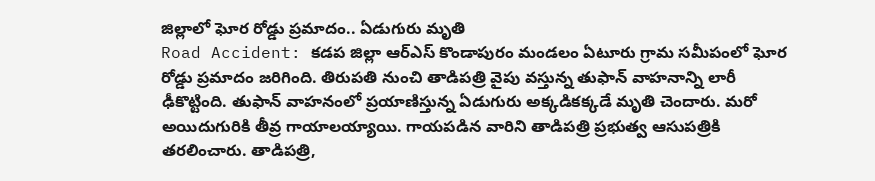జిల్లాలో ఘోర రోడ్డు ప్రమాదం.. ఏడుగురు మృతి
Road Accident: కడప జిల్లా ఆర్ఎస్ కొండాపురం మండలం ఏటూరు గ్రామ సమీపంలో ఘోర రోడ్డు ప్రమాదం జరిగింది. తిరుపతి నుంచి తాడిపత్రి వైపు వస్తున్న తుఫాన్ వాహనాన్ని లారీ ఢీకొట్టింది. తుఫాన్ వాహనంలో ప్రయాణిస్తున్న ఏడుగురు అక్కడికక్కడే మృతి చెందారు. మరో అయిదుగురికి తీవ్ర గాయాలయ్యాయి. గాయపడిన వారిని తాడిపత్రి ప్రభుత్వ ఆసుపత్రికి తరలించారు. తాడిపత్రి,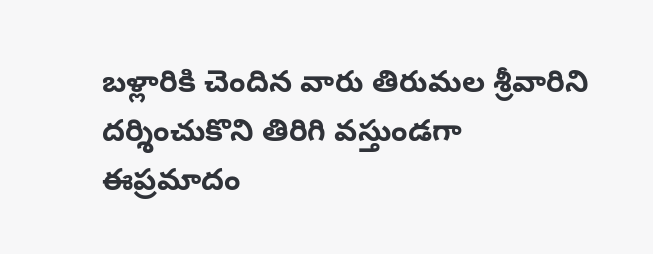బళ్లారికి చెందిన వారు తిరుమల శ్రీవారిని దర్శించుకొని తిరిగి వస్తుండగా ఈప్రమాదం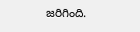జరిగింది.